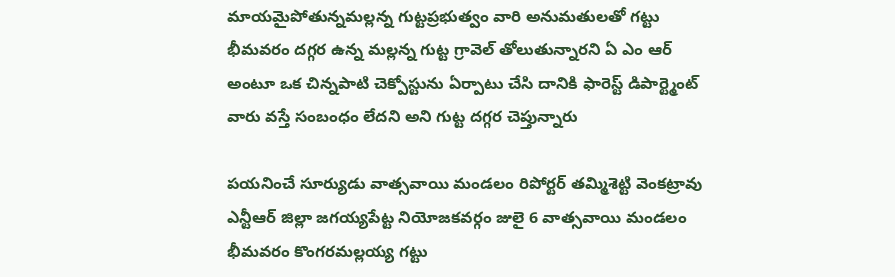మాయమైపోతున్నమల్లన్న గుట్టప్రభుత్వం వారి అనుమతులతో గట్టు భీమవరం దగ్గర ఉన్న మల్లన్న గుట్ట గ్రావెల్ తోలుతున్నారని ఏ ఎం ఆర్ అంటూ ఒక చిన్నపాటి చెక్పోస్టును ఏర్పాటు చేసి దానికి ఫారెస్ట్ డిపార్ట్మెంట్ వారు వస్తే సంబంధం లేదని అని గుట్ట దగ్గర చెప్తున్నారు

పయనించే సూర్యుడు వాత్సవాయి మండలం రిపోర్టర్ తమ్మిశెట్టి వెంకట్రావు ఎన్టీఆర్ జిల్లా జగయ్యపేట్ట నియోజకవర్గం జులై 6 వాత్సవాయి మండలం భీమవరం కొంగరమల్లయ్య గట్టు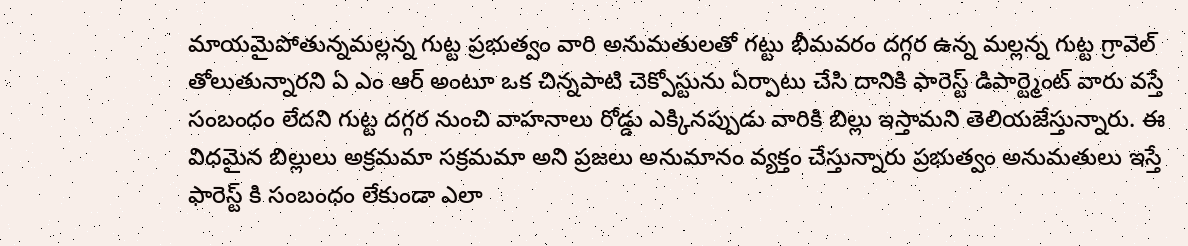మాయమైపోతున్నమల్లన్న గుట్ట ప్రభుత్వం వారి అనుమతులతో గట్టు భీమవరం దగ్గర ఉన్న మల్లన్న గుట్ట గ్రావెల్ తోలుతున్నారని ఏ ఎం ఆర్ అంటూ ఒక చిన్నపాటి చెక్పోస్టును ఏర్పాటు చేసి దానికి ఫారెస్ట్ డిపార్ట్మెంట్ వారు వస్తే సంబంధం లేదని గుట్ట దగ్గర నుంచి వాహనాలు రోడ్డు ఎక్కినప్పుడు వారికి బిల్లు ఇస్తామని తెలియజేస్తున్నారు. ఈ విధమైన బిల్లులు అక్రమమా సక్రమమా అని ప్రజలు అనుమానం వ్యక్తం చేస్తున్నారు ప్రభుత్వం అనుమతులు ఇస్తే ఫారెస్ట్ కి సంబంధం లేకుండా ఎలా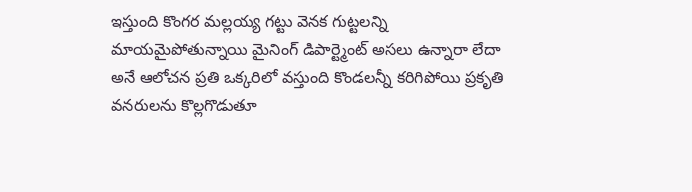ఇస్తుంది కొంగర మల్లయ్య గట్టు వెనక గుట్టలన్ని మాయమైపోతున్నాయి మైనింగ్ డిపార్ట్మెంట్ అసలు ఉన్నారా లేదా అనే ఆలోచన ప్రతి ఒక్కరిలో వస్తుంది కొండలన్నీ కరిగిపోయి ప్రకృతి వనరులను కొల్లగొడుతూ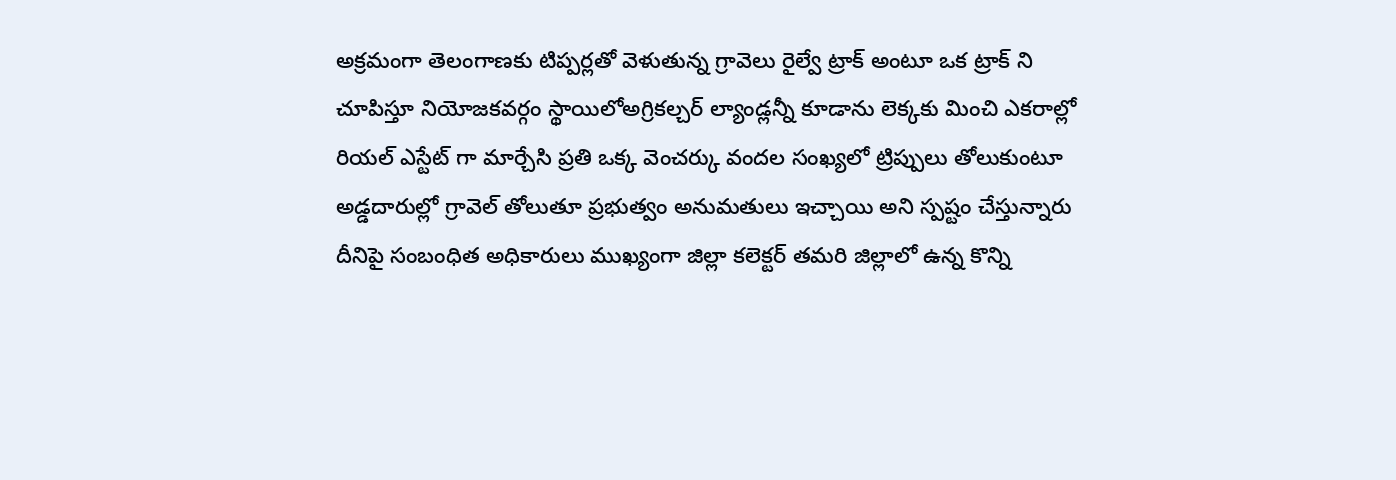అక్రమంగా తెలంగాణకు టిప్పర్లతో వెళుతున్న గ్రావెలు రైల్వే ట్రాక్ అంటూ ఒక ట్రాక్ ని చూపిస్తూ నియోజకవర్గం స్థాయిలోఅగ్రికల్చర్ ల్యాండ్లన్నీ కూడాను లెక్కకు మించి ఎకరాల్లో రియల్ ఎస్టేట్ గా మార్చేసి ప్రతి ఒక్క వెంచర్కు వందల సంఖ్యలో ట్రిప్పులు తోలుకుంటూ అడ్డదారుల్లో గ్రావెల్ తోలుతూ ప్రభుత్వం అనుమతులు ఇచ్చాయి అని స్పష్టం చేస్తున్నారు దీనిపై సంబంధిత అధికారులు ముఖ్యంగా జిల్లా కలెక్టర్ తమరి జిల్లాలో ఉన్న కొన్ని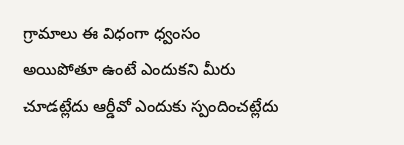గ్రామాలు ఈ విధంగా ధ్వంసం అయిపోతూ ఉంటే ఎందుకని మీరు చూడట్లేదు ఆర్డీవో ఎందుకు స్పందించట్లేదు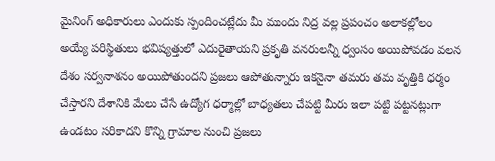మైనింగ్ అధికారులు ఎందుకు స్పందించట్లేదు మీ ముందు నిద్ర వల్ల ప్రపంచం అలాకల్లోలం అయ్యే పరిస్థితులు భవిష్యత్తులో ఎదురైతాయని ప్రకృతి వనరులన్నీ ధ్వంసం అయిపోవడం వలన దేశం సర్వనాశనం అయిపోతుందని ప్రజలు ఆపోతున్నారు ఇకనైనా తమరు తమ వృత్తికి ధర్మం చేస్తారని దేశానికి మేలు చేసే ఉద్యోగ ధర్మాల్లో బాధ్యతలు చేపట్టి మీరు ఇలా పట్టి పట్టనట్లుగా ఉండటం సరికాదని కొన్ని గ్రామాల నుంచి ప్రజలు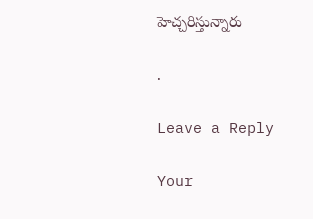హెచ్చరిస్తున్నారు

.

Leave a Reply

Your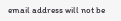email address will not be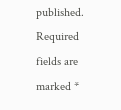published. Required fields are marked *